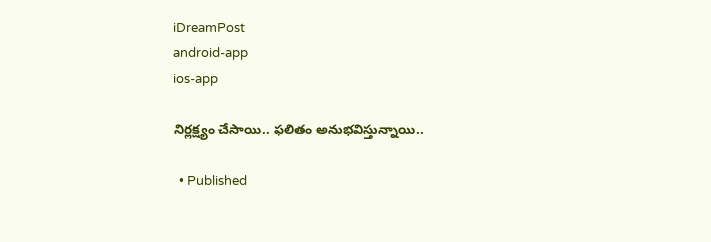iDreamPost
android-app
ios-app

నిర్లక్ష్యం చేసాయి.. ఫలితం అనుభవిస్తున్నాయి..

  • Published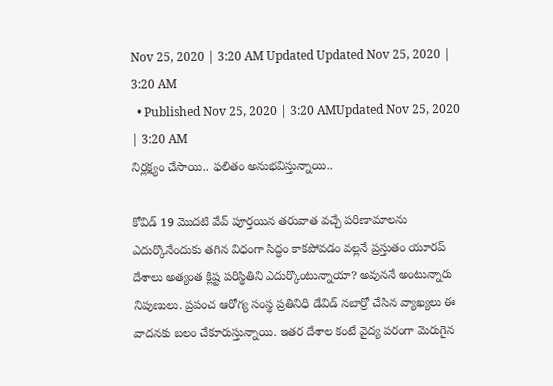Nov 25, 2020 | 3:20 AM Updated Updated Nov 25, 2020 | 3:20 AM
  • Published Nov 25, 2020 | 3:20 AMUpdated Nov 25, 2020 | 3:20 AM
నిర్లక్ష్యం చేసాయి.. ఫలితం అనుభవిస్తున్నాయి..

కోవిడ్‌ 19 మొదటి వేవ్‌ పూర్తయిన తరువాత వచ్చే పరిణామాలను ఎదుర్కొనేందుకు తగిన విధంగా సిద్ధం కాకపోవడం వల్లనే ప్రస్తుతం యూరప్‌ దేశాలు అత్యంత క్లిష్ట పరిస్థితిని ఎదుర్కొంటున్నాయా? అవుననే అంటున్నారు నిపుణులు. ప్రపంచ ఆరోగ్య సంస్థ ప్రతినిధి డేవిడ్‌ నబార్రో చేసిన వ్యాఖ్యలు ఈ వాదనకు బలం చేకూరుస్తున్నాయి. ఇతర దేశాల కంటే వైద్య పరంగా మెరుగైన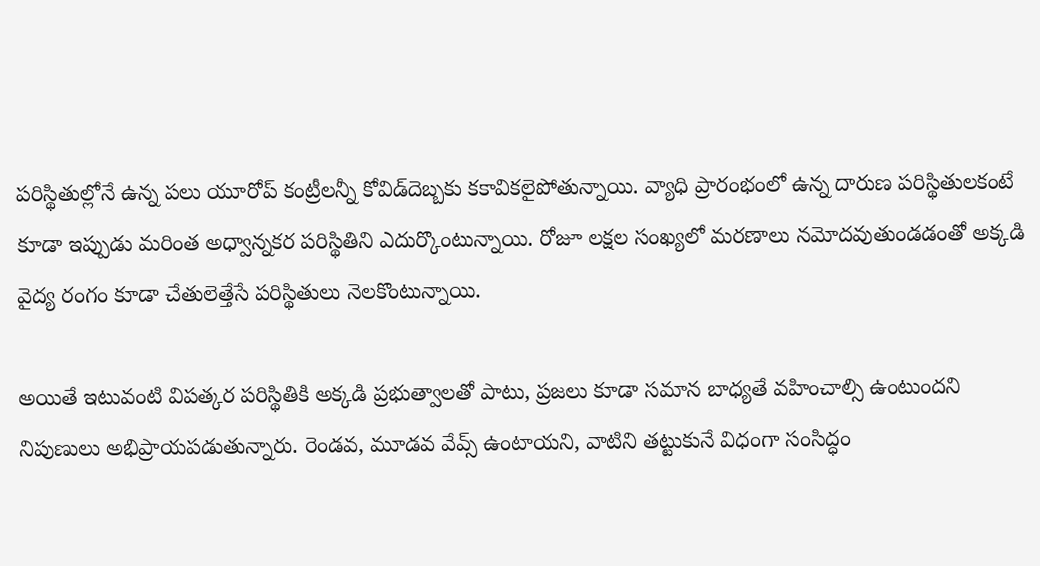పరిస్థితుల్లోనే ఉన్న పలు యూరోప్‌ కంట్రీలన్నీ కోవిడ్‌దెబ్బకు కకావికలైపోతున్నాయి. వ్యాధి ప్రారంభంలో ఉన్న దారుణ పరిస్థితులకంటే కూడా ఇప్పుడు మరింత అధ్వాన్నకర పరిస్థితిని ఎదుర్కొంటున్నాయి. రోజూ లక్షల సంఖ్యలో మరణాలు నమోదవుతుండడంతో అక్కడి వైద్య రంగం కూడా చేతులెత్తేసే పరిస్థితులు నెలకొంటున్నాయి.

అయితే ఇటువంటి విపత్కర పరిస్థితికి అక్కడి ప్రభుత్వాలతో పాటు, ప్రజలు కూడా సమాన బాధ్యతే వహించాల్సి ఉంటుందని నిపుణులు అభిప్రాయపడుతున్నారు. రెండవ, మూడవ వేవ్స్‌ ఉంటాయని, వాటిని తట్టుకునే విధంగా సంసిద్ధం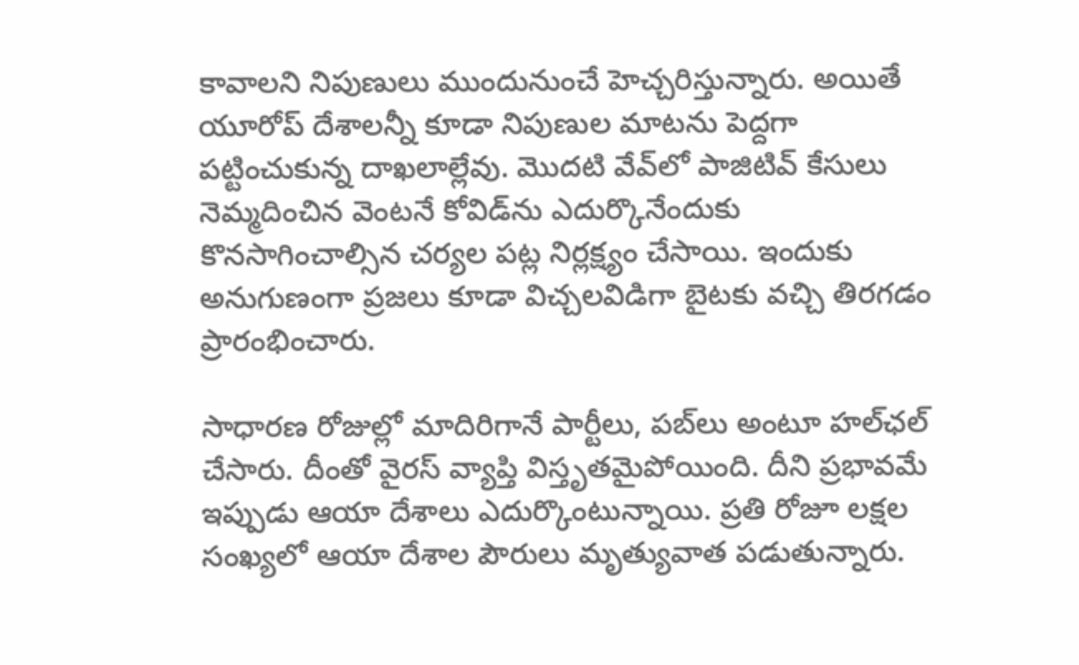కావాలని నిపుణులు ముందునుంచే హెచ్చరిస్తున్నారు. అయితే యూరోప్‌ దేశాలన్నీ కూడా నిపుణుల మాటను పెద్దగా పట్టించుకున్న దాఖలాల్లేవు. మొదటి వేవ్‌లో పాజిటివ్‌ కేసులు నెమ్మదించిన వెంటనే కోవిడ్‌ను ఎదుర్కొనేందుకు కొనసాగించాల్సిన చర్యల పట్ల నిర్లక్ష్యం చేసాయి. ఇందుకు అనుగుణంగా ప్రజలు కూడా విచ్చలవిడిగా బైటకు వచ్చి తిరగడం ప్రారంభించారు.

సాధారణ రోజుల్లో మాదిరిగానే పార్టీలు, పబ్‌లు అంటూ హల్‌ఛల్‌ చేసారు. దీంతో వైరస్‌ వ్యాప్తి విస్తృతమైపోయింది. దీని ప్రభావమే ఇప్పుడు ఆయా దేశాలు ఎదుర్కొంటున్నాయి. ప్రతి రోజూ లక్షల సంఖ్యలో ఆయా దేశాల పౌరులు మృత్యువాత పడుతున్నారు.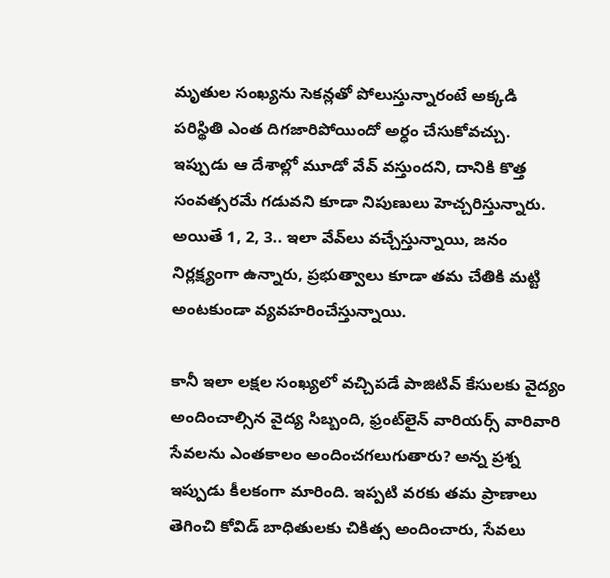మృతుల సంఖ్యను సెకన్లతో పోలుస్తున్నారంటే అక్కడి పరిస్థితి ఎంత దిగజారిపోయిందో అర్ధం చేసుకోవచ్చు. ఇప్పుడు ఆ దేశాల్లో మూడో వేవ్‌ వస్తుందని, దానికి కొత్త సంవత్సరమే గడువని కూడా నిపుణులు హెచ్చరిస్తున్నారు. అయితే 1, 2, 3.. ఇలా వేవ్‌లు వచ్చేస్తున్నాయి, జనం నిర్లక్ష్యంగా ఉన్నారు, ప్రభుత్వాలు కూడా తమ చేతికి మట్టి అంటకుండా వ్యవహరించేస్తున్నాయి.

కానీ ఇలా లక్షల సంఖ్యలో వచ్చిపడే పాజిటివ్‌ కేసులకు వైద్యం అందించాల్సిన వైద్య సిబ్బంది, ఫ్రంట్‌లైన్‌ వారియర్స్‌ వారివారి సేవలను ఎంతకాలం అందించగలుగుతారు? అన్న ప్రశ్న ఇప్పుడు కీలకంగా మారింది. ఇప్పటి వరకు తమ ప్రాణాలు తెగించి కోవిడ్‌ బాధితులకు చికిత్స అందించారు, సేవలు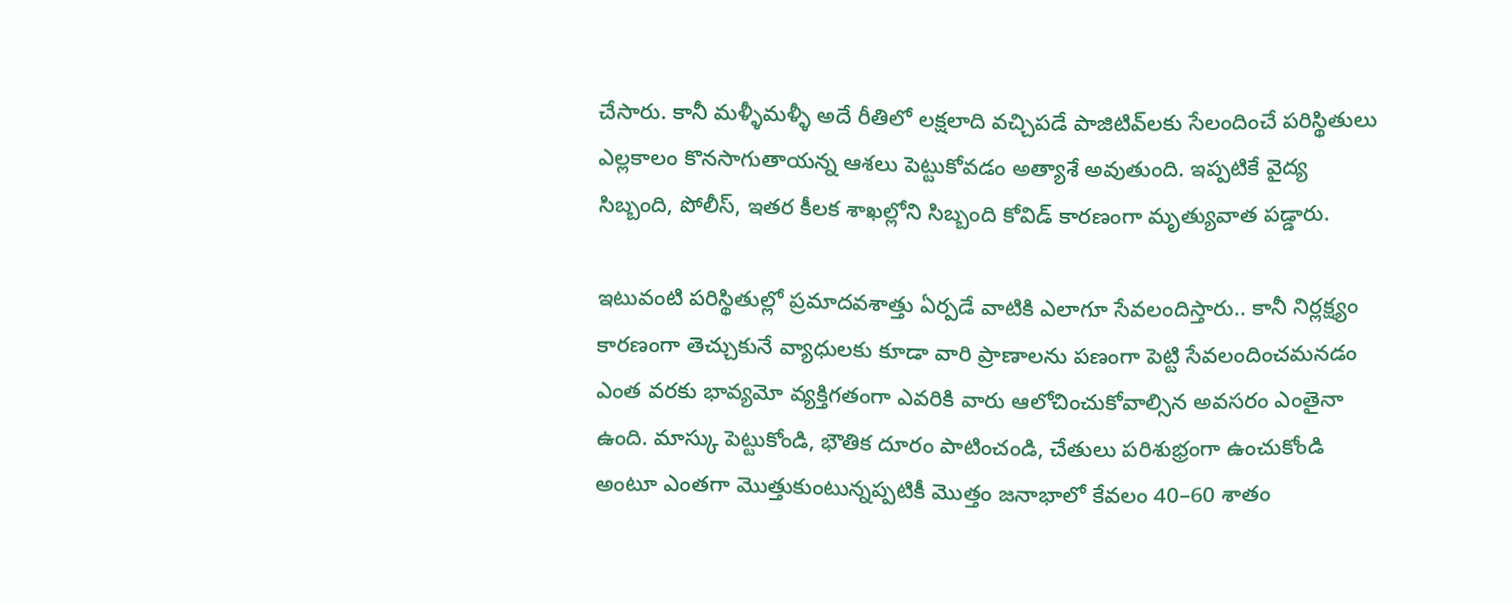చేసారు. కానీ మళ్ళీమళ్ళీ అదే రీతిలో లక్షలాది వచ్చిపడే పాజిటివ్‌లకు సేలందించే పరిస్థితులు ఎల్లకాలం కొనసాగుతాయన్న ఆశలు పెట్టుకోవడం అత్యాశే అవుతుంది. ఇప్పటికే వైద్య సిబ్బంది, పోలీస్, ఇతర కీలక శాఖల్లోని సిబ్బంది కోవిడ్‌ కారణంగా మృత్యువాత పడ్డారు.

ఇటువంటి పరిస్థితుల్లో ప్రమాదవశాత్తు ఏర్పడే వాటికి ఎలాగూ సేవలందిస్తారు.. కానీ నిర్లక్ష్యం కారణంగా తెచ్చుకునే వ్యాధులకు కూడా వారి ప్రాణాలను పణంగా పెట్టి సేవలందించమనడం ఎంత వరకు భావ్యమో వ్యక్తిగతంగా ఎవరికి వారు ఆలోచించుకోవాల్సిన అవసరం ఎంతైనా ఉంది. మాస్కు పెట్టుకోండి, భౌతిక దూరం పాటించండి, చేతులు పరిశుభ్రంగా ఉంచుకోండి అంటూ ఎంతగా మొత్తుకుంటున్నప్పటికీ మొత్తం జనాభాలో కేవలం 40–60 శాతం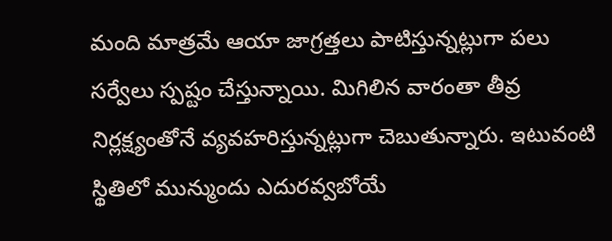మంది మాత్రమే ఆయా జాగ్రత్తలు పాటిస్తున్నట్లుగా పలు సర్వేలు స్పష్టం చేస్తున్నాయి. మిగిలిన వారంతా తీవ్ర నిర్లక్ష్యంతోనే వ్యవహరిస్తున్నట్లుగా చెబుతున్నారు. ఇటువంటి స్థితిలో మున్ముందు ఎదురవ్వబోయే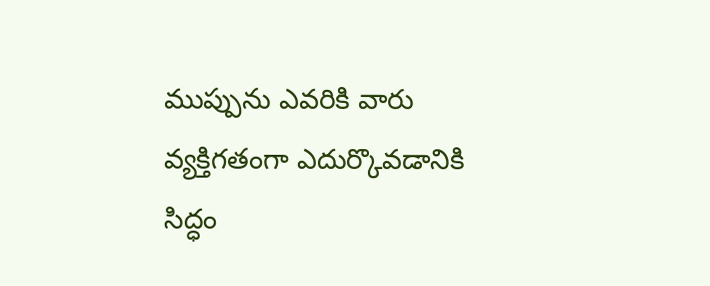ముప్పును ఎవరికి వారు వ్యక్తిగతంగా ఎదుర్కొవడానికి సిద్ధం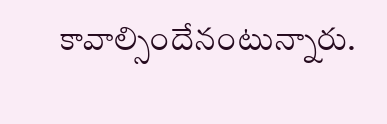కావాల్సిందేనంటున్నారు.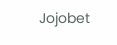Jojobet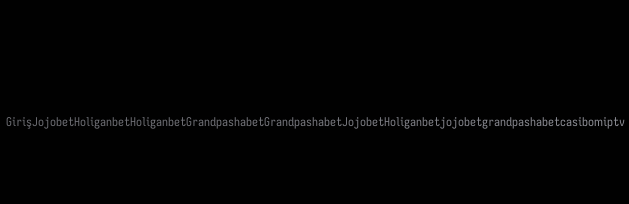GirişJojobetHoliganbetHoliganbetGrandpashabetGrandpashabetJojobetHoliganbetjojobetgrandpashabetcasibomiptv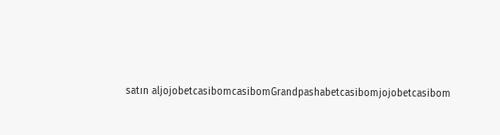satın aljojobetcasibomcasibomGrandpashabetcasibomjojobetcasibom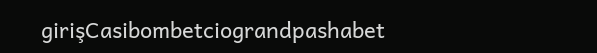girişCasibombetciograndpashabet